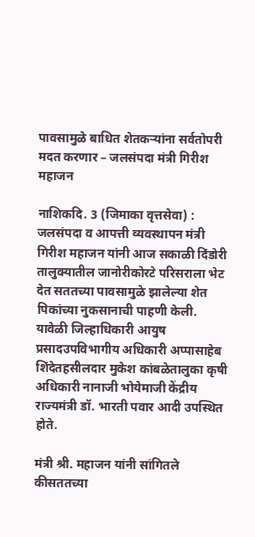पावसामुळे बाधित शेतकऱ्यांना सर्वतोपरी मदत करणार – जलसंपदा मंत्री गिरीश महाजन

नाशिकदि. 3 (जिमाका वृत्तसेवा) : जलसंपदा व आपत्ती व्यवस्थापन मंत्री गिरीश महाजन यांनी आज सकाळी दिंडोरी तालुक्यातील जानोरीकोरटे परिसराला भेट देत सततच्या पावसामुळे झालेल्या शेत पिकांच्या नुकसानाची पाहणी केली. यावेळी जिल्हाधिकारी आयुष प्रसादउपविभागीय अधिकारी अप्पासाहेब शिंदेतहसीलदार मुकेश कांबळेतालुका कृषी अधिकारी नानाजी भोयेमाजी केंद्रीय राज्यमंत्री डॉ. भारती पवार आदी उपस्थित होते.

मंत्री श्री. महाजन यांनी सांगितले कीसततच्या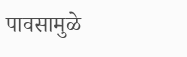पावसामुळे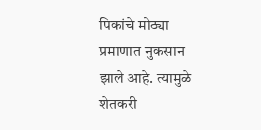पिकांचे मोठ्या प्रमाणात नुकसान झाले आहे. त्यामुळे शेतकरी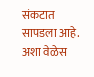संकटात सापडला आहे. अशा वेळेस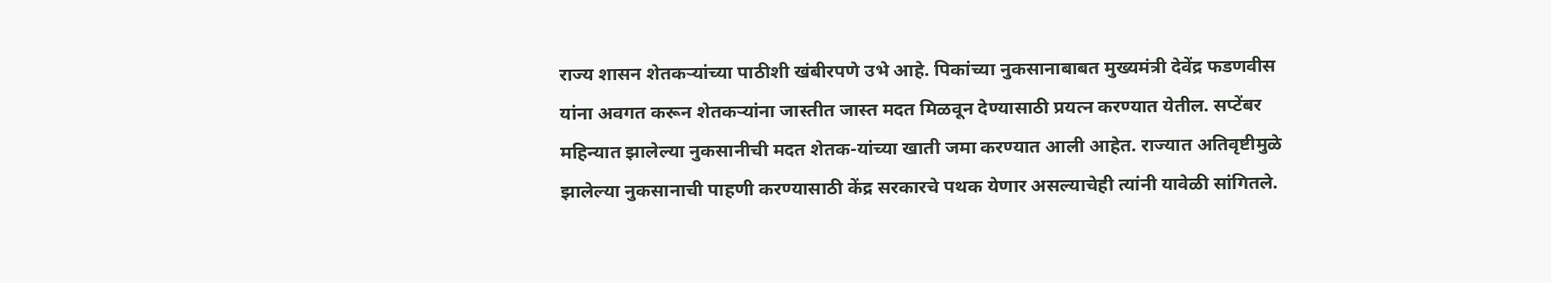राज्य शासन शेतकऱ्यांच्या पाठीशी खंबीरपणे उभे आहे. पिकांच्या नुकसानाबाबत मुख्यमंत्री देवेंद्र फडणवीस यांना अवगत करून शेतकऱ्यांना जास्तीत जास्त मदत मिळवून देण्यासाठी प्रयत्न करण्यात येतील. सप्टेंबर महिन्यात झालेल्या नुकसानीची मदत शेतक-यांच्या खाती जमा करण्यात आली आहेत. राज्यात अतिवृष्टीमुळे झालेल्या नुकसानाची पाहणी करण्यासाठी केंद्र सरकारचे पथक येणार असल्याचेही त्यांनी यावेळी सांगितले.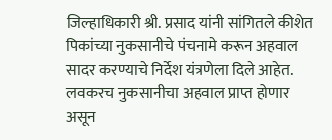जिल्हाधिकारी श्री. प्रसाद यांनी सांगितले कीशेत पिकांच्या नुकसानीचे पंचनामे करून अहवाल सादर करण्याचे निर्देश यंत्रणेला दिले आहेत. लवकरच नुकसानीचा अहवाल प्राप्त होणार असून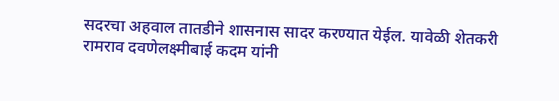सदरचा अहवाल तातडीने शासनास सादर करण्यात येईल. यावेळी शेतकरी रामराव दवणेलक्ष्मीबाई कदम यांनी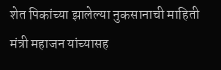शेत पिकांच्या झालेल्या नुकसानाची माहिती मंत्री महाजन यांच्यासह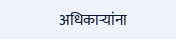अधिकाऱ्यांना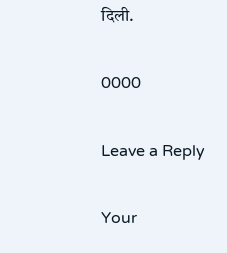दिली.

0000

Leave a Reply

Your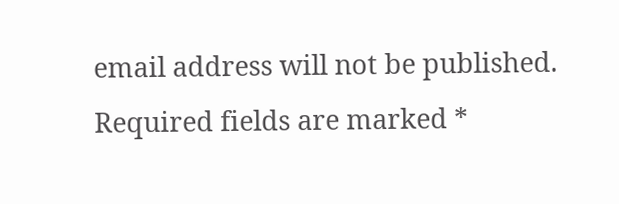email address will not be published. Required fields are marked *